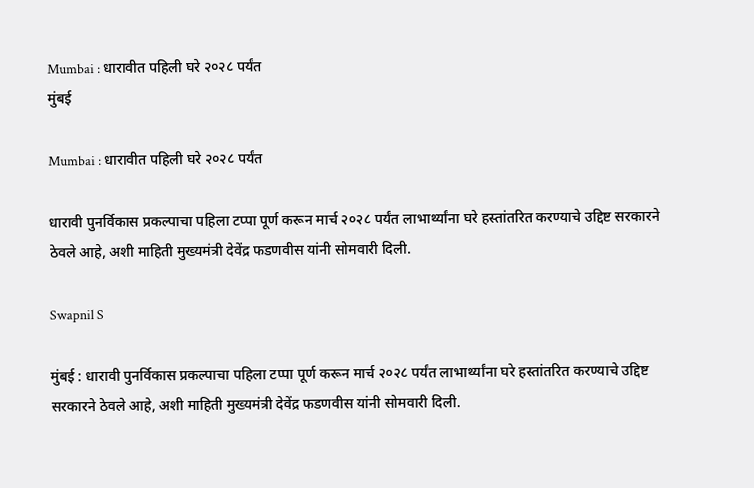Mumbai : धारावीत पहिली घरे २०२८ पर्यंत
मुंबई

Mumbai : धारावीत पहिली घरे २०२८ पर्यंत

धारावी पुनर्विकास प्रकल्पाचा पहिला टप्पा पूर्ण करून मार्च २०२८ पर्यंत लाभार्थ्यांना घरे हस्तांतरित करण्याचे उद्दिष्ट सरकारने ठेवले आहे, अशी माहिती मुख्यमंत्री देवेंद्र फडणवीस यांनी सोमवारी दिली.

Swapnil S

मुंबई : धारावी पुनर्विकास प्रकल्पाचा पहिला टप्पा पूर्ण करून मार्च २०२८ पर्यंत लाभार्थ्यांना घरे हस्तांतरित करण्याचे उद्दिष्ट सरकारने ठेवले आहे, अशी माहिती मुख्यमंत्री देवेंद्र फडणवीस यांनी सोमवारी दिली.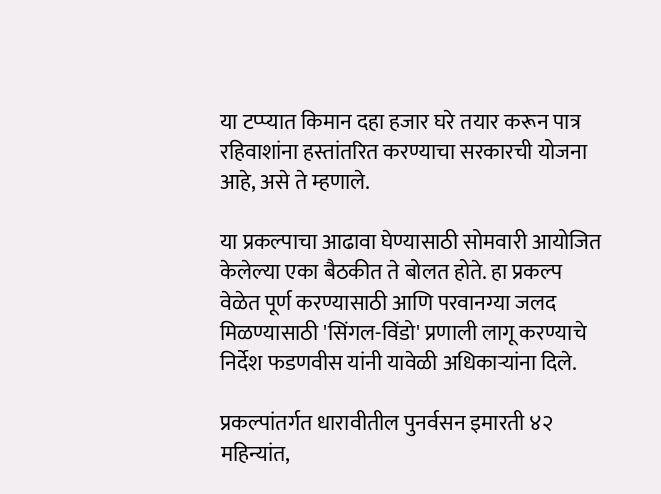या टप्प्यात किमान दहा हजार घरे तयार करून पात्र रहिवाशांना हस्तांतरित करण्याचा सरकारची योजना आहे, असे ते म्हणाले.

या प्रकल्पाचा आढावा घेण्यासाठी सोमवारी आयोजित केलेल्या एका बैठकीत ते बोलत होते. हा प्रकल्प वेळेत पूर्ण करण्यासाठी आणि परवानग्या जलद मिळण्यासाठी 'सिंगल-विंडो' प्रणाली लागू करण्याचे निर्देश फडणवीस यांनी यावेळी अधिकाऱ्यांना दिले.

प्रकल्पांतर्गत धारावीतील पुनर्वसन इमारती ४२ महिन्यांत,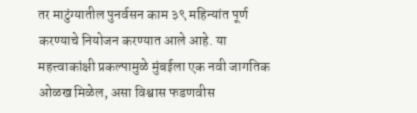तर माटुंग्यातील पुनर्वसन काम ३९ महिन्यांत पूर्ण करण्याचे नियोजन करण्यात आले आहे. या महत्त्वाकांक्षी प्रकल्पामुळे मुंबईला एक नवी जागतिक ओळख मिळेल, असा विश्वास फडणवीस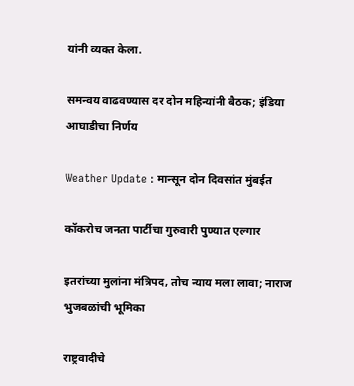यांनी व्यक्त केला.

समन्वय वाढवण्यास दर दोन महिन्यांनी बैठक; इंडिया आघाडीचा निर्णय

Weather Update : मान्सून दोन दिवसांत मुंबईत

कॉकरोच जनता पार्टीचा गुरुवारी पुण्यात एल्गार

इतरांच्या मुलांना मंत्रिपद, तोच न्याय मला लावा; नाराज भुजबळांची भूमिका

राष्ट्रवादीचे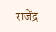राजेंद्र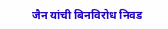जैन यांची बिनविरोध निवड